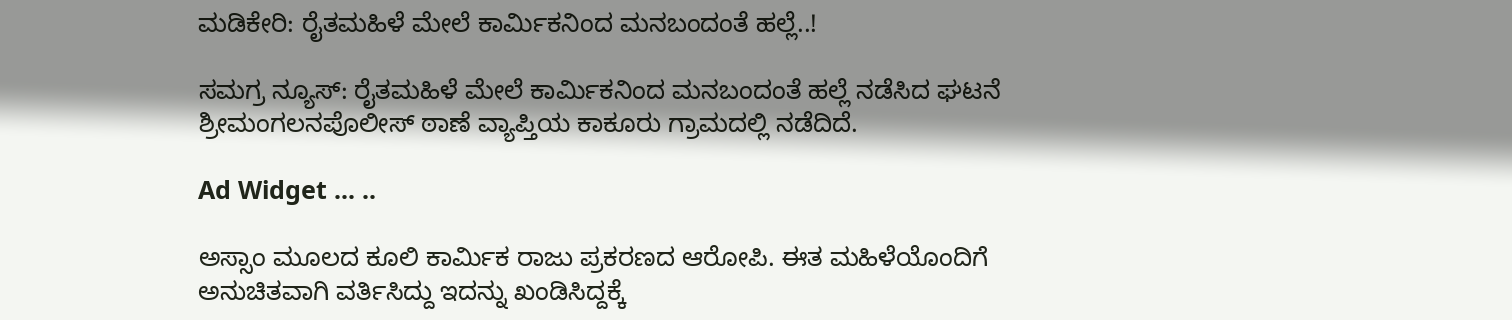ಮಡಿಕೇರಿ: ರೈತಮಹಿಳೆ‌ ಮೇಲೆ ಕಾರ್ಮಿಕನಿಂದ ಮನಬಂದಂತೆ‌ ಹಲ್ಲೆ‌..!

ಸಮಗ್ರ ನ್ಯೂಸ್: ರೈತಮಹಿಳೆ‌ ಮೇಲೆ ಕಾರ್ಮಿಕನಿಂದ ಮನಬಂದಂತೆ‌ ಹಲ್ಲೆ‌ ನಡೆಸಿದ ಘಟನೆ ಶ್ರೀಮಂಗಲನಪೊಲೀಸ್ ಠಾಣೆ ವ್ಯಾಪ್ತಿಯ ಕಾಕೂರು ಗ್ರಾಮದಲ್ಲಿ ನಡೆದಿದೆ.

Ad Widget ... ..

ಅಸ್ಸಾಂ ಮೂಲದ‌ ಕೂಲಿ‌ ಕಾರ್ಮಿಕ ರಾಜು ಪ್ರಕರಣದ ಆರೋಪಿ. ಈತ ‌ಮಹಿಳೆಯೊಂದಿಗೆ ಅನುಚಿತವಾಗಿ ವರ್ತಿಸಿದ್ದು ಇದನ್ನು ಖಂಡಿಸಿದ್ದಕ್ಕೆ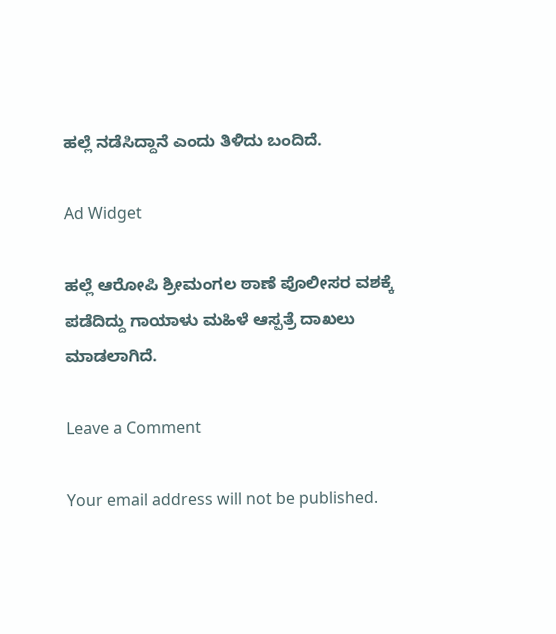ಹಲ್ಲೆ ನಡೆಸಿದ್ದಾನೆ ಎಂದು ತಿಳಿದು ಬಂದಿದೆ.

Ad Widget

ಹಲ್ಲೆ‌ ಆರೋಪಿ ಶ್ರೀಮಂಗಲ‌ ಠಾಣೆ ಪೊಲೀಸರ ವಶಕ್ಕೆ ಪಡೆದಿದ್ದು ಗಾಯಾಳು ಮಹಿಳೆ ಆಸ್ಪತ್ರೆ ದಾಖಲು ಮಾಡಲಾಗಿದೆ.

Leave a Comment

Your email address will not be published.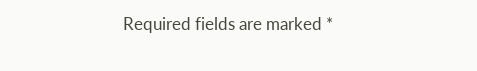Required fields are marked *